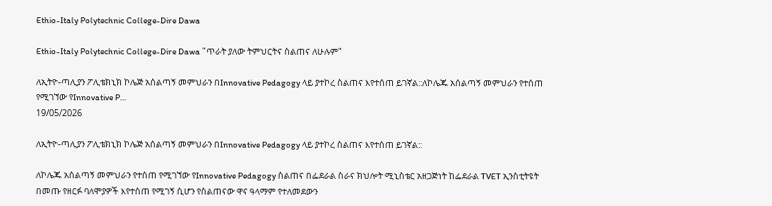Ethio-Italy Polytechnic College-Dire Dawa

Ethio-Italy Polytechnic College-Dire Dawa "ጥራት ያለው ትምህርትና ስልጠና ለሁሉም"

ለኢትዮ-ጣሊያን ፖሊቴክኒክ ኮሌጅ አሰልጣኝ መምህራን በInnovative Pedagogy ላይ ያተኮረ ስልጠና እየተሰጠ ይገኛል::ለኮሌጁ አሰልጣኝ መምህራን የተሰጠ የሚገኘው የInnovative P...
19/05/2026

ለኢትዮ-ጣሊያን ፖሊቴክኒክ ኮሌጅ አሰልጣኝ መምህራን በInnovative Pedagogy ላይ ያተኮረ ስልጠና እየተሰጠ ይገኛል::

ለኮሌጁ አሰልጣኝ መምህራን የተሰጠ የሚገኘው የInnovative Pedagogy ስልጠና በፌደራል ስራና ክህሎት ሚኒስቴር አዘጋጅነት ከፌደራል TVET ኢንስቲትዩት በመጡ የዘርፉ ባለሞያዎች እየተሰጠ የሚገኝ ሲሆን የስልጠናው ዋና ዓላማም የተለመደውን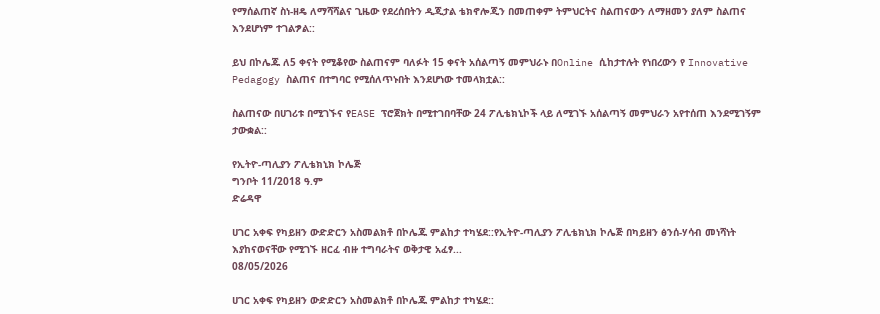የማሰልጠኛ ስነ-ዘዴ ለማሻሻልና ጊዜው የደረሰበትን ዲጂታል ቴክኖሎጂን በመጠቀም ትምህርትና ስልጠናውን ለማዘመን ያለም ስልጠና እንደሆነም ተገልፇል::

ይህ በኮሌጁ ለ5 ቀናት የሚቆየው ስልጠናም ባለፉት 15 ቀናት አሰልጣኝ መምህራኑ በOnline ሲከታተሉት የነበረውን የ Innovative Pedagogy ስልጠና በተግባር የሚሰለጥኑበት እንደሆነው ተመላክቷል::

ስልጠናው በሀገሪቱ በሚገኙና የEASE ፕሮጀክት በሚተገበባቸው 24 ፖሊቴክኒኮች ላይ ለሚገኙ አሰልጣኝ መምህራን አየተሰጠ እንደሚገኝም ታውቋል::

የኢትዮ-ጣሊያን ፖሊቴክኒክ ኮሌጅ
ግንቦት 11/2018 ዓ.ም
ድሬዳዋ

ሀገር አቀፍ የካይዘን ውድድርን አስመልክቶ በኮሌጁ ምልከታ ተካሄደ::የኢትዮ-ጣሊያን ፖሊቴክኒክ ኮሌጅ በካይዘን ፅንሰ-ሃሳብ መነሻነት እያከናወናቸው የሚገኙ ዘርፈ ብዙ ተግባራትና ወቅታዊ አፈፃ...
08/05/2026

ሀገር አቀፍ የካይዘን ውድድርን አስመልክቶ በኮሌጁ ምልከታ ተካሄደ::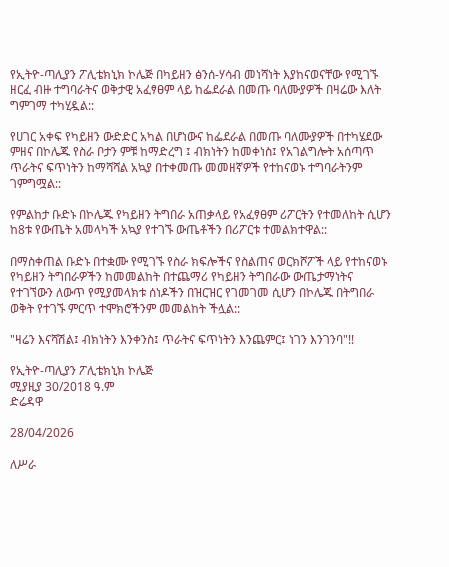የኢትዮ-ጣሊያን ፖሊቴክኒክ ኮሌጅ በካይዘን ፅንሰ-ሃሳብ መነሻነት እያከናወናቸው የሚገኙ ዘርፈ ብዙ ተግባራትና ወቅታዊ አፈፃፀም ላይ ከፌደራል በመጡ ባለሙያዎች በዛሬው እለት ግምገማ ተካሂዷል::

የሀገር አቀፍ የካይዘን ውድድር አካል በሆነውና ከፌደራል በመጡ ባለሙያዎች በተካሄደው ምዘና በኮሌጁ የስራ ቦታን ምቹ ከማድረግ ፤ ብክነትን ከመቀነስ፤ የአገልግሎት አሰጣጥ ጥራትና ፍጥነትን ከማሻሻል አኳያ በተቀመጡ መመዘኛዎች የተከናወኑ ተግባራትንም ገምግሟል::

የምልከታ ቡድኑ በኮሌጁ የካይዘን ትግበራ አጠቃላይ የአፈፃፀም ሪፖርትን የተመለከት ሲሆን ከ8ቱ የውጤት አመላካች አኳያ የተገኙ ውጤቶችን በሪፖርቱ ተመልክተዋል::

በማስቀጠል ቡድኑ በተቋሙ የሚገኙ የስራ ክፍሎችና የስልጠና ወርክሾፖች ላይ የተከናወኑ የካይዘን ትግበራዎችን ከመመልከት በተጨማሪ የካይዘን ትግበራው ውጤታማነትና የተገኘውን ለውጥ የሚያመላክቱ ሰነዶችን በዝርዝር የገመገመ ሲሆን በኮሌጁ በትግበራ ወቅት የተገኙ ምርጥ ተሞክሮችንም መመልከት ችሏል::

"ዛሬን እናሻሽል፤ ብክነትን እንቀንስ፤ ጥራትና ፍጥነትን እንጨምር፤ ነገን እንገንባ"!!

የኢትዮ-ጣሊያን ፖሊቴክኒክ ኮሌጅ
ሚያዚያ 30/2018 ዓ.ም
ድሬዳዋ

28/04/2026

ለሥራ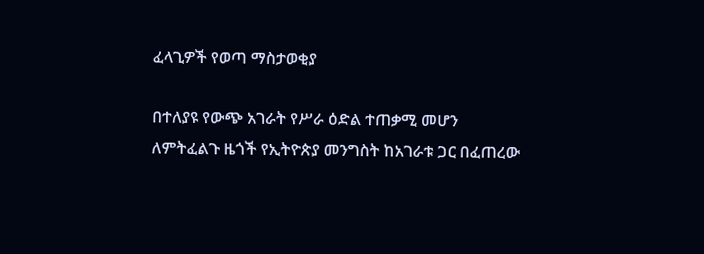ፈላጊዎች የወጣ ማስታወቂያ

በተለያዩ የውጭ አገራት የሥራ ዕድል ተጠቃሚ መሆን ለምትፈልጉ ዜጎች የኢትዮጵያ መንግስት ከአገራቱ ጋር በፈጠረው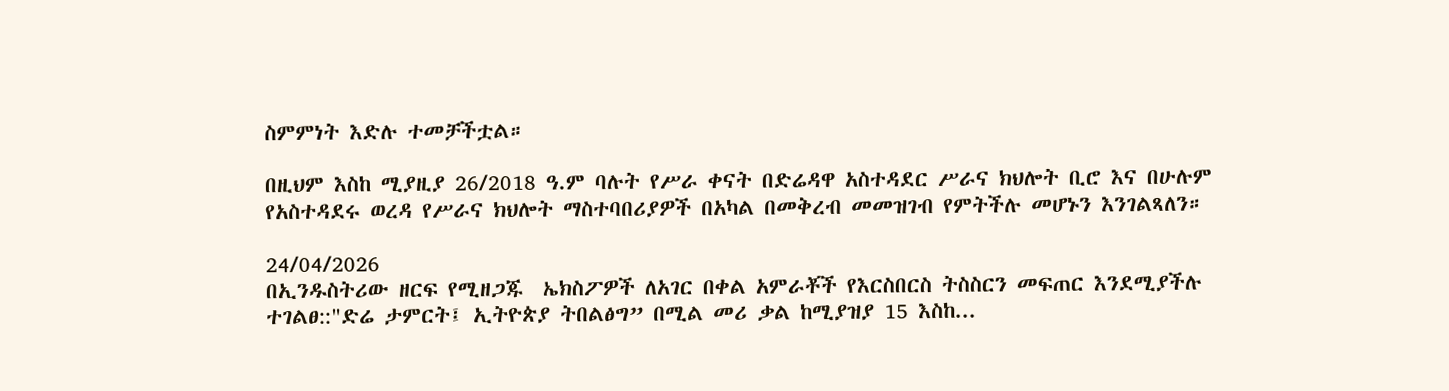ስምምነት እድሉ ተመቻችቷል።

በዚህም እስከ ሚያዚያ 26/2018 ዓ.ም ባሉት የሥራ ቀናት በድሬዳዋ አስተዳደር ሥራና ክህሎት ቢሮ እና በሁሉም የአስተዳደሩ ወረዳ የሥራና ክህሎት ማስተባበሪያዎች በአካል በመቅረብ መመዝገብ የምትችሉ መሆኑን እንገልጻለን።

24/04/2026
በኢንዱስትሪው ዘርፍ የሚዘጋጁ  ኤክስፖዎች ለአገር በቀል አምራቾች የእርስበርስ ትስስርን መፍጠር እንደሚያችሉ ተገልፀ::"ድሬ ታምርት፤ ኢትዮጵያ ትበልፅግ” በሚል መሪ ቃል ከሚያዝያ 15 እስከ...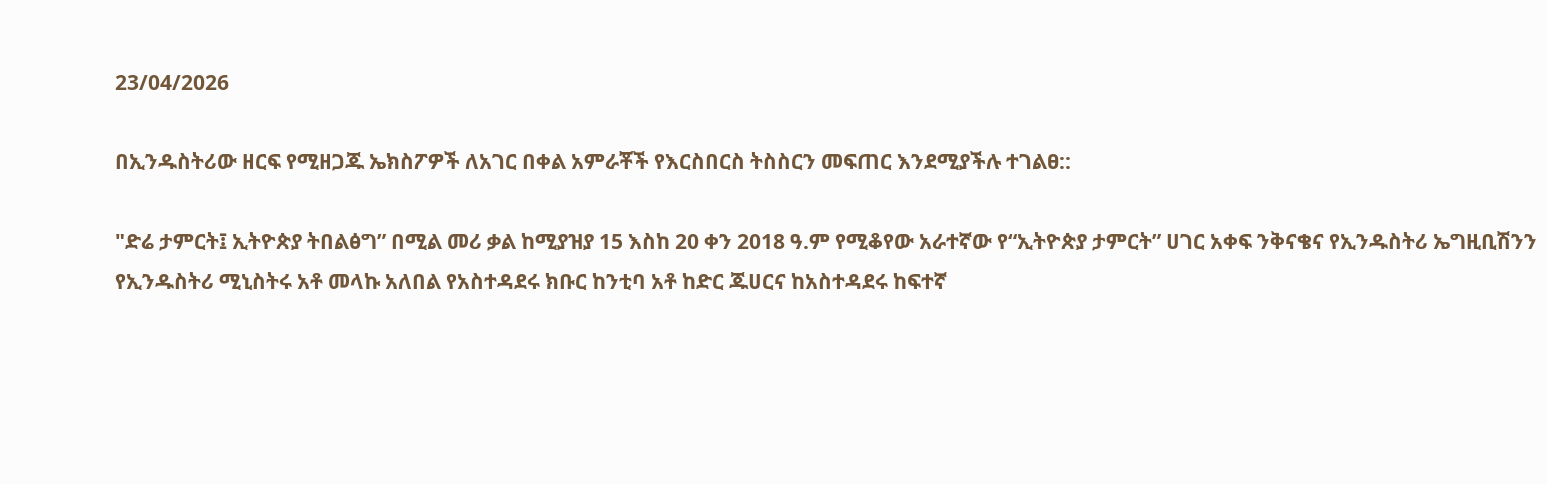23/04/2026

በኢንዱስትሪው ዘርፍ የሚዘጋጁ ኤክስፖዎች ለአገር በቀል አምራቾች የእርስበርስ ትስስርን መፍጠር እንደሚያችሉ ተገልፀ::

"ድሬ ታምርት፤ ኢትዮጵያ ትበልፅግ” በሚል መሪ ቃል ከሚያዝያ 15 እስከ 20 ቀን 2018 ዓ.ም የሚቆየው አራተኛው የ“ኢትዮጵያ ታምርት” ሀገር አቀፍ ንቅናቄና የኢንዱስትሪ ኤግዚቢሽንን የኢንዱስትሪ ሚኒስትሩ አቶ መላኩ አለበል የአስተዳደሩ ክቡር ከንቲባ አቶ ከድር ጁሀርና ከአስተዳደሩ ከፍተኛ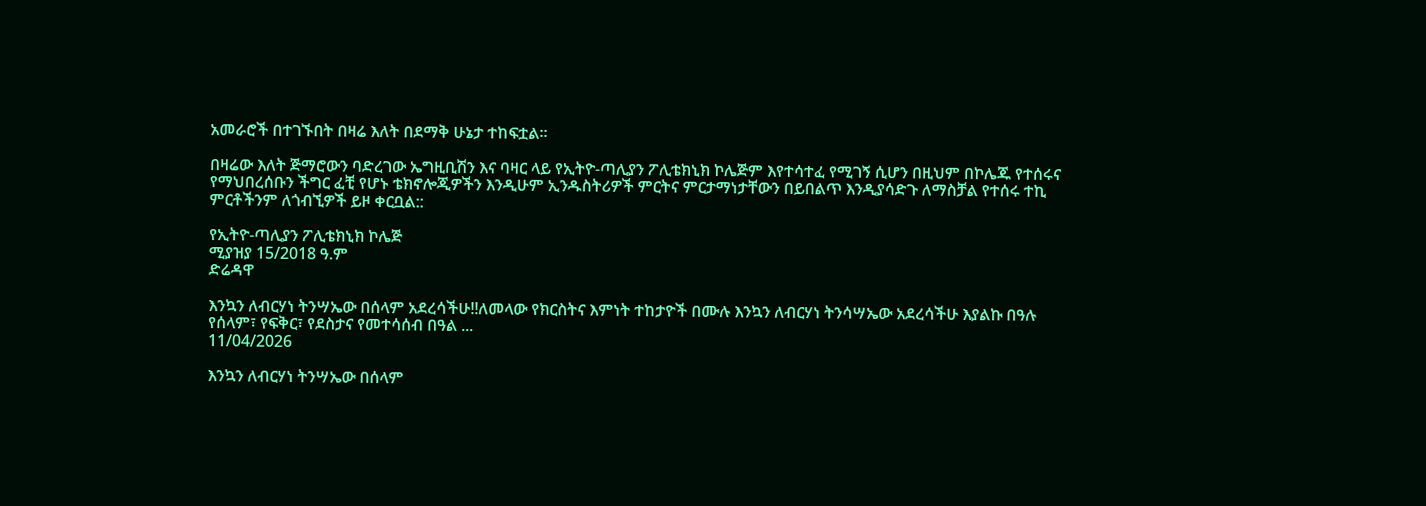አመራሮች በተገኙበት በዛሬ እለት በደማቅ ሁኔታ ተከፍቷል።

በዛሬው እለት ጅማሮውን ባድረገው ኤግዚቢሽን እና ባዛር ላይ የኢትዮ-ጣሊያን ፖሊቴክኒክ ኮሌጅም እየተሳተፈ የሚገኝ ሲሆን በዚህም በኮሌጁ የተሰሩና የማህበረሰቡን ችግር ፈቺ የሆኑ ቴክኖሎጂዎችን እንዲሁም ኢንዱስትሪዎች ምርትና ምርታማነታቸውን በይበልጥ እንዲያሳድጉ ለማስቻል የተሰሩ ተኪ ምርቶችንም ለጎብኚዎች ይዞ ቀርቧል::

የኢትዮ-ጣሊያን ፖሊቴክኒክ ኮሌጅ
ሚያዝያ 15/2018 ዓ.ም
ድሬዳዋ

እንኳን ለብርሃነ ትንሣኤው በሰላም አደረሳችሁ!!ለመላው የክርስትና እምነት ተከታዮች በሙሉ እንኳን ለብርሃነ ትንሳሣኤው አደረሳችሁ እያልኩ በዓሉ የሰላም፣ የፍቅር፣ የደስታና የመተሳሰብ በዓል ...
11/04/2026

እንኳን ለብርሃነ ትንሣኤው በሰላም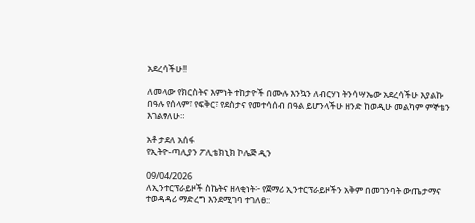አደረሳችሁ!!

ለመላው የክርስትና እምነት ተከታዮች በሙሉ እንኳን ለብርሃነ ትንሳሣኤው አደረሳችሁ እያልኩ በዓሉ የሰላም፣ የፍቅር፣ የደስታና የመተሳሰብ በዓል ይሆንላችሁ ዘንድ ከወዲሁ መልካም ምኞቴን እገልፃለሁ።

አቶ ታደለ አሰፋ
የኢትዮ-ጣሊያን ፖሊቴክኒክ ኮሌጅ ዲን

09/04/2026
ለኢንተርፕራይዞች ስኬትና ዘላቂነት፦ የጀማሪ ኢንተርፕራይዞችን አቅም በመገንባት ውጤታማና ተወዳዳሪ ማድረግ እንደሚገባ ተገለፀ::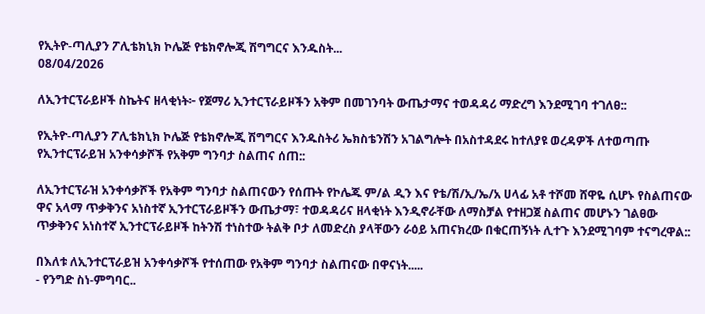የኢትዮ-ጣሊያን ፖሊቴክኒክ ኮሌጅ የቴክኖሎጂ ሽግግርና እንዱስት...
08/04/2026

ለኢንተርፕራይዞች ስኬትና ዘላቂነት፦ የጀማሪ ኢንተርፕራይዞችን አቅም በመገንባት ውጤታማና ተወዳዳሪ ማድረግ እንደሚገባ ተገለፀ::

የኢትዮ-ጣሊያን ፖሊቴክኒክ ኮሌጅ የቴክኖሎጂ ሽግግርና እንዱስትሪ ኤክስቴንሽን አገልግሎት በአስተዳደሩ ከተለያዩ ወረዳዎች ለተወጣጡ የኢንተርፕራይዝ አንቀሳቃሾች የአቅም ግንባታ ስልጠና ሰጠ::

ለኢንተርፕራዝ አንቀሳቃሾች የአቅም ግንባታ ስልጠናውን የሰጡት የኮሌጁ ም/ል ዲን እና የቴ/ሽ/ኢ/ኤ/አ ሀላፊ አቶ ተሾመ ሸዋዬ ሲሆኑ የስልጠናው ዋና አላማ ጥቃቅንና አነስተኛ ኢንተርፕራይዞችን ውጤታማ፣ ተወዳዳሪና ዘላቂነት እንዲኖራቸው ለማስቻል የተዘጋጀ ስልጠና መሆኑን ገልፀው ጥቃቅንና አነስተኛ ኢንተርፕራይዞች ከትንሽ ተነስተው ትልቅ ቦታ ለመድረስ ያላቸውን ራዕይ አጠናክረው በቁርጠኝነት ሊተጉ እንደሚገባም ተናግረዋል::

በእለቱ ለኢንተርፕራይዝ አንቀሳቃሾች የተሰጠው የአቅም ግንባታ ስልጠናው በዋናነት.....
- የንግድ ስነ-ምግባር..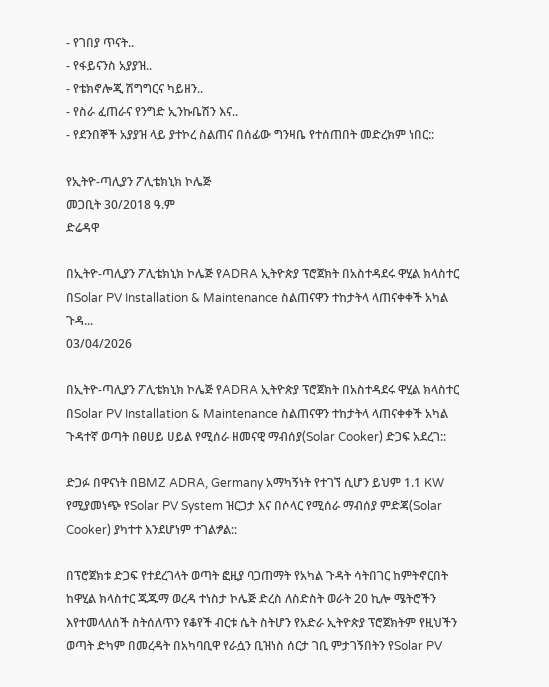- የገበያ ጥናት..
- የፋይናንስ አያያዝ..
- የቴክኖሎጂ ሽግግርና ካይዘን..
- የስራ ፈጠራና የንግድ ኢንኩቤሽን እና..
- የደንበኞች አያያዝ ላይ ያተኮረ ስልጠና በሰፊው ግንዛቤ የተሰጠበት መድረክም ነበር::

የኢትዮ-ጣሊያን ፖሊቴክኒክ ኮሌጅ
መጋቢት 30/2018 ዓ.ም
ድሬዳዋ

በኢትዮ-ጣሊያን ፖሊቴክኒክ ኮሌጅ የADRA ኢትዮጵያ ፕሮጀክት በአስተዳደሩ ዋሂል ክላስተር በSolar PV Installation & Maintenance ስልጠናዋን ተከታትላ ላጠናቀቀች አካል ጉዳ...
03/04/2026

በኢትዮ-ጣሊያን ፖሊቴክኒክ ኮሌጅ የADRA ኢትዮጵያ ፕሮጀክት በአስተዳደሩ ዋሂል ክላስተር በSolar PV Installation & Maintenance ስልጠናዋን ተከታትላ ላጠናቀቀች አካል ጉዳተኛ ወጣት በፀሀይ ሀይል የሚሰራ ዘመናዊ ማብሰያ(Solar Cooker) ድጋፍ አደረገ::

ድጋፉ በዋናነት በBMZ ADRA, Germany አማካኝነት የተገኘ ሲሆን ይህም 1.1 KW የሚያመነጭ የSolar PV System ዝርጋታ እና በሶላር የሚሰራ ማብሰያ ምድጃ(Solar Cooker) ያካተተ እንደሆነም ተገልፇል::

በፕሮጀክቱ ድጋፍ የተደረገላት ወጣት ፎዚያ ባጋጠማት የአካል ጉዳት ሳትበገር ከምትኖርበት ከዋሂል ክላስተር ጁጁማ ወረዳ ተነስታ ኮሌጅ ድረስ ለስድስት ወራት 20 ኪሎ ሜትሮችን እየተመላለሰች ስትሰለጥን የቆየች ብርቱ ሴት ስትሆን የአድራ ኢትዮጵያ ፕሮጀክትም የዚህችን ወጣት ድካም በመረዳት በአካባቢዋ የራሷን ቢዝነስ ሰርታ ገቢ ምታገኝበትን የSolar PV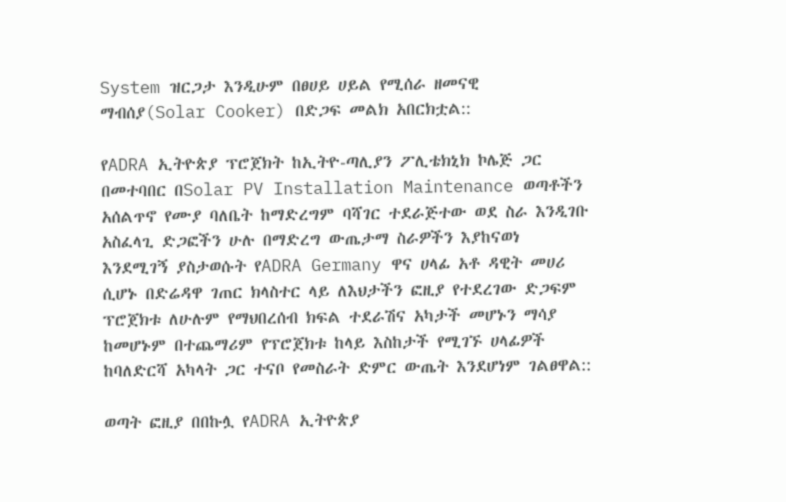System ዝርጋታ እንዲሁም በፀሀይ ሀይል የሚሰራ ዘመናዊ ማብሰያ(Solar Cooker) በድጋፍ መልክ አበርክቷል::

የADRA ኢትዮጵያ ፕሮጀክት ከኢትዮ-ጣሊያን ፖሊቴክኒክ ኮሌጅ ጋር በመተባበር በSolar PV Installation Maintenance ወጣቶችን አሰልጥኖ የሙያ ባለቤት ከማድረግም ባሻገር ተደራጅተው ወደ ስራ እንዲገቡ አስፈላጊ ድጋፎችን ሁሉ በማድረግ ውጤታማ ስራዎችን እያከናወነ እንደሚገኝ ያስታወሱት የADRA Germany ዋና ሀላፊ አቶ ዳዊት መሀሪ ሲሆኑ በድሬዳዋ ገጠር ክላስተር ላይ ለእህታችን ፎዚያ የተደረገው ድጋፍም ፕሮጀክቱ ለሁሉም የማህበረሰብ ክፍል ተደራሽና አካታች መሆኑን ማሳያ ከመሆኑም በተጨማሪም የፕሮጀክቱ ከላይ እስከታች የሚገኙ ሀላፊዎች ከባለድርሻ አካላት ጋር ተናቦ የመስራት ድምር ውጤት እንደሆነም ገልፀዋል::

ወጣት ፎዚያ በበኩሏ የADRA ኢትዮጵያ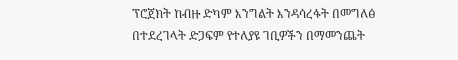ፕሮጀክት ከብዙ ድካም እንግልት እንዳሳረፋት በመግለፅ በተደረገላት ድጋፍም የተለያዩ ገቢዎችን በማመንጨት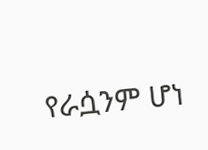የራሷንም ሆነ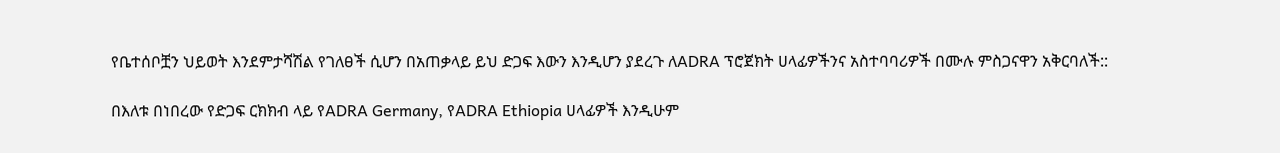የቤተሰቦቿን ህይወት እንደምታሻሽል የገለፀች ሲሆን በአጠቃላይ ይህ ድጋፍ እውን እንዲሆን ያደረጉ ለADRA ፕሮጀክት ሀላፊዎችንና አስተባባሪዎች በሙሉ ምስጋናዋን አቅርባለች::

በእለቱ በነበረው የድጋፍ ርክክብ ላይ የADRA Germany, የADRA Ethiopia ሀላፊዎች እንዲሁም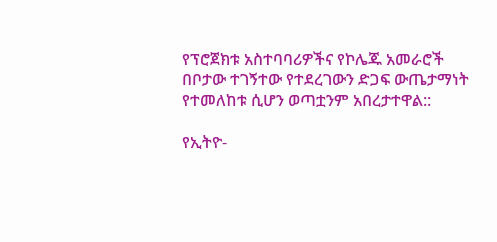የፕሮጀክቱ አስተባባሪዎችና የኮሌጁ አመራሮች በቦታው ተገኝተው የተደረገውን ድጋፍ ውጤታማነት የተመለከቱ ሲሆን ወጣቷንም አበረታተዋል::

የኢትዮ-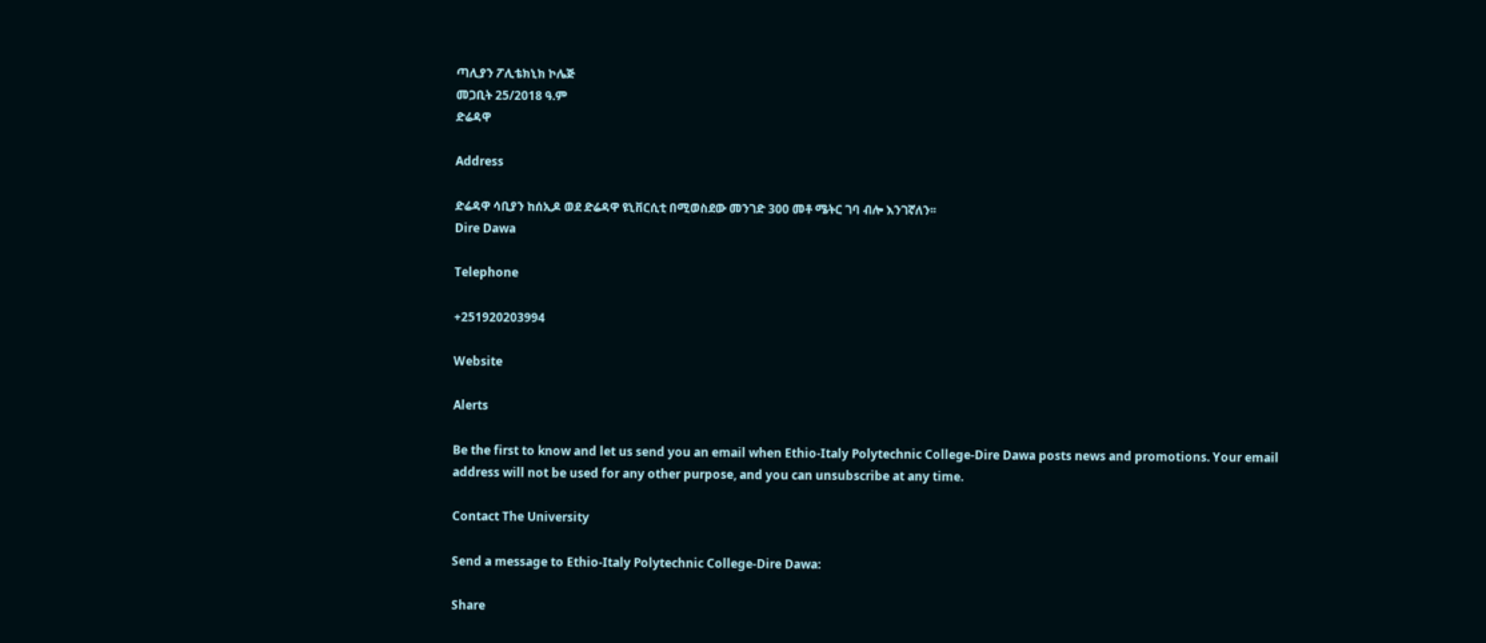ጣሊያን ፖሊቴክኒክ ኮሌጅ
መጋቢት 25/2018 ዓ.ም
ድሬዳዋ

Address

ድሬዳዋ ሳቢያን ከሰኢዶ ወደ ድሬዳዋ ዩኒቨርሲቲ በሚወስደው መንገድ 300 መቶ ሜትር ገባ ብሎ እንገኛለን፡፡
Dire Dawa

Telephone

+251920203994

Website

Alerts

Be the first to know and let us send you an email when Ethio-Italy Polytechnic College-Dire Dawa posts news and promotions. Your email address will not be used for any other purpose, and you can unsubscribe at any time.

Contact The University

Send a message to Ethio-Italy Polytechnic College-Dire Dawa:

Share